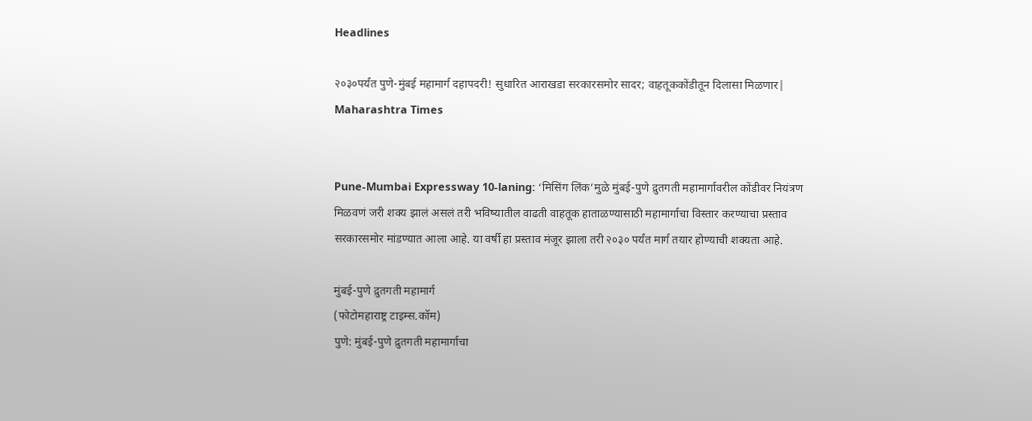Headlines

२०३०पर्यंत पुणे-मुंबई महामार्ग दहापदरी! सुधारित आराखडा सरकारसमोर सादर; वाहतूककोंडीतून दिलासा मिळणार| Maharashtra Times


Pune-Mumbai Expressway 10-laning: ‘मिसिंग लिंक’मुळे मुंबई-पुणे द्रुतगती महामार्गावरील कोंडीवर नियंत्रण मिळवणं जरी शक्य झालं असलं तरी भविष्यातील वाढती वाहतूक हाताळण्यासाठी महामार्गाचा विस्तार करण्याचा प्रस्ताव सरकारसमोर मांडण्यात आला आहे. या वर्षी हा प्रस्ताव मंजूर झाला तरी २०३० पर्यंत मार्ग तयार होण्याची शक्यता आहे.

मुंबई-पुणे द्रुतगती महामार्ग
(फोटोमहाराष्ट्र टाइम्स.कॉम)
पुणे: मुंबई-पुणे द्रुतगती महामार्गाचा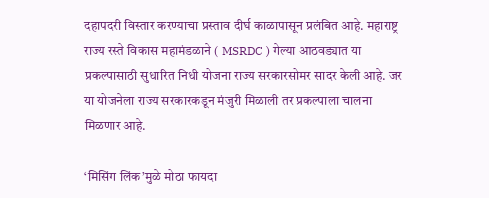दहापदरी विस्तार करण्याचा प्रस्ताव दीर्घ काळापासून प्रलंबित आहे. महाराष्ट्र राज्य रस्ते विकास महामंडळाने ( MSRDC ) गेल्या आठवड्यात या प्रकल्पासाठी सुधारित निधी योजना राज्य सरकारसोमर सादर केली आहे. जर या योजनेला राज्य सरकारकडून मंजुरी मिळाली तर प्रकल्पाला चालना मिळणार आहे.

‘मिसिंग लिंक’मुळे मोठा फायदा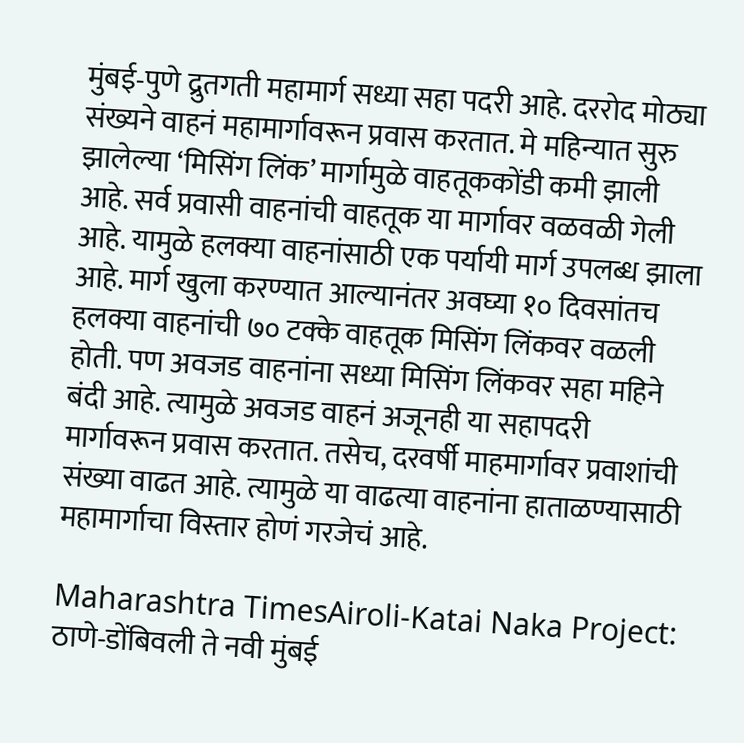मुंबई-पुणे द्रुतगती महामार्ग सध्या सहा पदरी आहे. दररोद मोठ्या संख्यने वाहनं महामार्गावरून प्रवास करतात. मे महिन्यात सुरु झालेल्या ‘मिसिंग लिंक’ मार्गामुळे वाहतूककोंडी कमी झाली आहे. सर्व प्रवासी वाहनांची वाहतूक या मार्गावर वळवळी गेली आहे. यामुळे हलक्या वाहनांसाठी एक पर्यायी मार्ग उपलब्ध झाला आहे. मार्ग खुला करण्यात आल्यानंतर अवघ्या १० दिवसांतच हलक्या वाहनांची ७० टक्के वाहतूक मिसिंग लिंकवर वळली होती. पण अवजड वाहनांना सध्या मिसिंग लिंकवर सहा महिने बंदी आहे. त्यामुळे अवजड वाहनं अजूनही या सहापदरी मार्गावरून प्रवास करतात. तसेच, दरवर्षी माहमार्गावर प्रवाशांची संख्या वाढत आहे. त्यामुळे या वाढत्या वाहनांना हाताळण्यासाठी महामार्गाचा विस्तार होणं गरजेचं आहे.

Maharashtra TimesAiroli-Katai Naka Project: ठाणे-डोंबिवली ते नवी मुंबई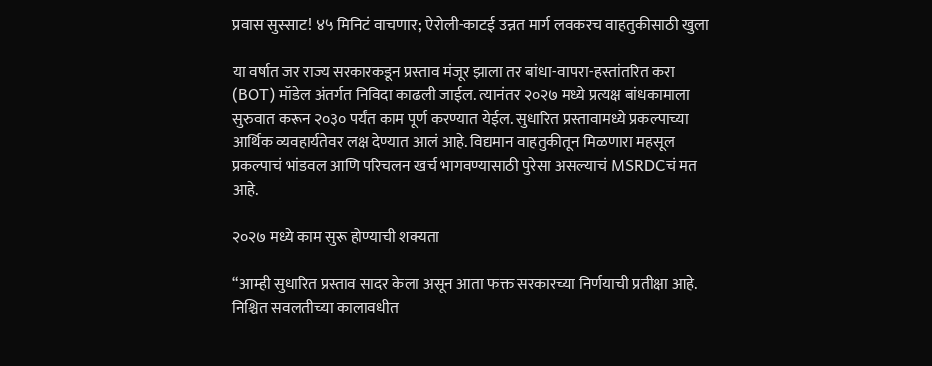प्रवास सुस्साट! ४५ मिनिटं वाचणार; ऐरोली-काटई उन्नत मार्ग लवकरच वाहतुकीसाठी खुला

या वर्षात जर राज्य सरकारकडून प्रस्ताव मंजूर झाला तर बांधा-वापरा-हस्तांतरित करा (BOT) मॉडेल अंतर्गत निविदा काढली जाईल. त्यानंतर २०२७ मध्ये प्रत्यक्ष बांधकामाला सुरुवात करून २०३० पर्यंत काम पूर्ण करण्यात येईल. सुधारित प्रस्तावामध्ये प्रकल्पाच्या आर्थिक व्यवहार्यतेवर लक्ष देण्यात आलं आहे. विद्यमान वाहतुकीतून मिळणारा महसूल प्रकल्पाचं भांडवल आणि परिचलन खर्च भागवण्यासाठी पुरेसा असल्याचं MSRDCचं मत आहे.

२०२७ मध्ये काम सुरू होण्याची शक्यता

“आम्ही सुधारित प्रस्ताव सादर केला असून आता फक्त सरकारच्या निर्णयाची प्रतीक्षा आहे. निश्चित सवलतीच्या कालावधीत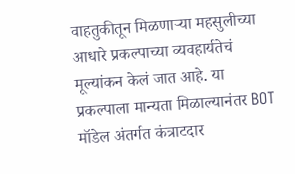वाहतुकीतून मिळणाऱ्या महसुलीच्या आधारे प्रकल्पाच्या व्यवहार्यतेचं मूल्यांकन केलं जात आहे. या प्रकल्पाला मान्यता मिळाल्यानंतर BOT मॉडेल अंतर्गत कंत्राटदार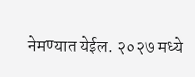नेमण्यात येईल. २०२७ मध्ये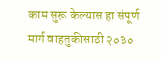काम सुरू केल्यास हा संपूर्ण मार्ग वाहतुकीसाठी २०३०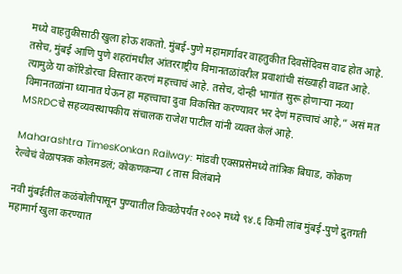मध्ये वाहतुकीसाठी खुला होऊ शकतो. मुंबई-पुणे महामार्गावर वाहतुकीत दिवसेंदिवस वाढ होत आहे. तसेच, मुंबई आणि पुणे शहरांमधील आंतरराष्ट्रीय विमानतळांवरील प्रवाशांची संख्याही वाढत आहे. त्यामुळे या कॉरिडोरचा विस्तार करणं महत्त्वाचं आहे. तसेच, दोन्ही भागांत सुरू होणाऱ्या नव्या विमानतळांना ध्यानात घेऊन हा महत्त्वाचा दुवा विकसित करण्यावर भर देणं महत्त्वाचं आहे,” असं मत MSRDCचे सहव्यवस्थापकीय संचालक राजेश पाटील यांनी व्यक्त केलं आहे.

Maharashtra TimesKonkan Railway: मांडवी एक्सप्रसेमध्ये तांत्रिक बिघाड, कोकण रेल्वेचं वेळापत्रक कोलमडलं; कोकणकन्या ८ तास विलंबाने

नवी मुंबईतील कळंबोलीपासून पुण्यातील किवळेपर्यंत २००२ मध्ये ९४.६ किमी लांब मुंबई-पुणे द्रुतगती महामार्ग खुला करण्यात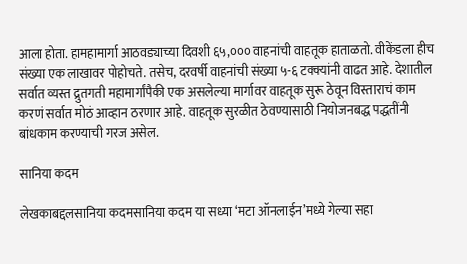आला होता. हामहामार्गा आठवड्याच्या दिवशी ६५,००० वाहनांची वाहतूक हाताळतो. वीकेंडला हीच संख्या एक लाखावर पोहोचते. तसेच, दरवर्षी वाहनांची संख्या ५-६ टक्क्यांनी वाढत आहे. देशातील सर्वात व्यस्त द्रुतगती महामार्गांपैकी एक असलेल्या मार्गावर वाहतूक सुरू ठेवून विस्ताराचं काम करणं सर्वात मोठं आव्हान ठरणार आहे. वाहतूक सुरळीत ठेवण्यासाठी नियोजनबद्ध पद्धतींनी बांधकाम करण्याची गरज असेल.

सानिया कदम

लेखकाबद्दलसानिया कदमसानिया कदम या सध्या ‘मटा ऑनलाईन’मध्ये गेल्या सहा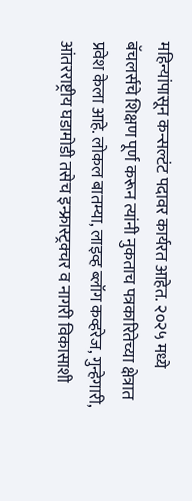महिन्यांपासून कन्सल्टंट पदावर कार्यरत आहेत. २०२५ मध्ये बॅचलर्सचे शिक्षण पूर्ण करून त्यांनी नुकताच पत्रकारितेच्या क्षेत्रात प्रवेश केला आहे. लोकल बातम्या, लाइव्ह ब्लॉग कव्हरेज, गुन्हेगारी, आंतरराष्ट्रीय घडामोडी तसेच इन्फ्रास्ट्रक्चर व नागरी विकासाशी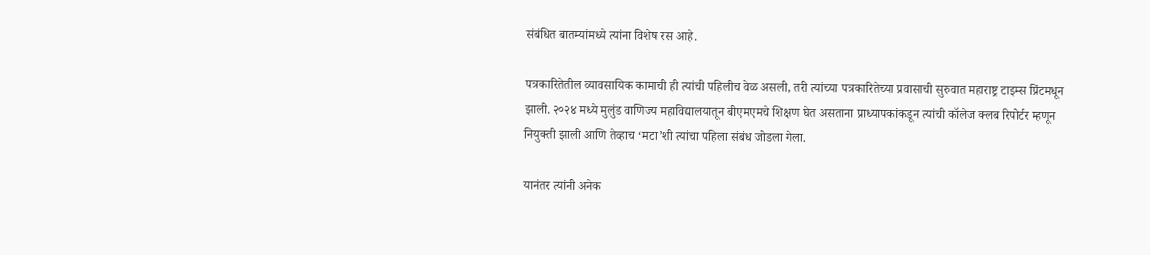संबंधित बातम्यांमध्ये त्यांना विशेष रस आहे.

पत्रकारितेतील व्यावसायिक कामाची ही त्यांची पहिलीच वेळ असली, तरी त्यांच्या पत्रकारितेच्या प्रवासाची सुरुवात महाराष्ट्र टाइम्स प्रिंटमधून झाली. २०२४ मध्ये मुलुंड वाणिज्य महाविद्यालयातून बीएमएमचे शिक्षण घेत असताना प्राध्यापकांकडून त्यांची कॉलेज क्लब रिपोर्टर म्हणून नियुक्ती झाली आणि तेव्हाच ‘मटा’शी त्यांचा पहिला संबंध जोडला गेला.

यानंतर त्यांनी अनेक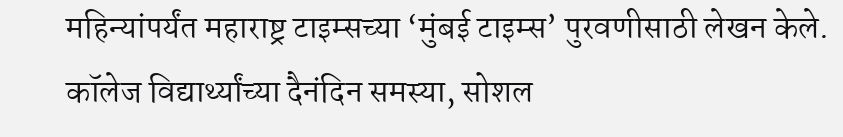महिन्यांपर्यंत महाराष्ट्र टाइम्सच्या ‘मुंबई टाइम्स’ पुरवणीसाठी लेखन केले. कॉलेज विद्यार्थ्यांच्या दैनंदिन समस्या, सोशल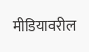मीडियावरील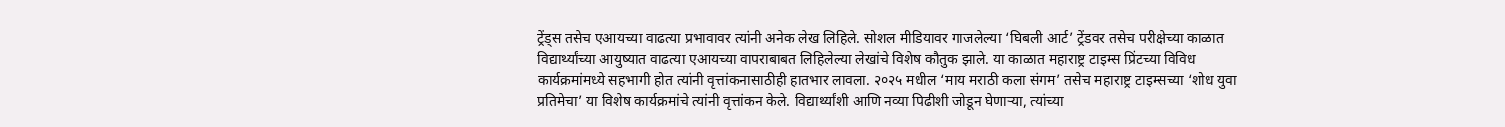ट्रेंड्स तसेच एआयच्या वाढत्या प्रभावावर त्यांनी अनेक लेख लिहिले. सोशल मीडियावर गाजलेल्या ‘घिबली आर्ट’ ट्रेंडवर तसेच परीक्षेच्या काळात विद्यार्थ्यांच्या आयुष्यात वाढत्या एआयच्या वापराबाबत लिहिलेल्या लेखांचे विशेष कौतुक झाले. या काळात महाराष्ट्र टाइम्स प्रिंटच्या विविध कार्यक्रमांमध्ये सहभागी होत त्यांनी वृत्तांकनासाठीही हातभार लावला. २०२५ मधील ‘माय मराठी कला संगम’ तसेच महाराष्ट्र टाइम्सच्या ‘शोध युवा प्रतिमेचा’ या विशेष कार्यक्रमांचे त्यांनी वृत्तांकन केले. विद्यार्थ्यांशी आणि नव्या पिढीशी जोडून घेणाऱ्या, त्यांच्या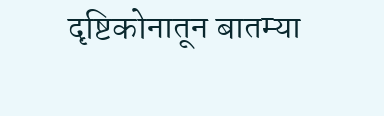दृष्टिकोनातून बातम्या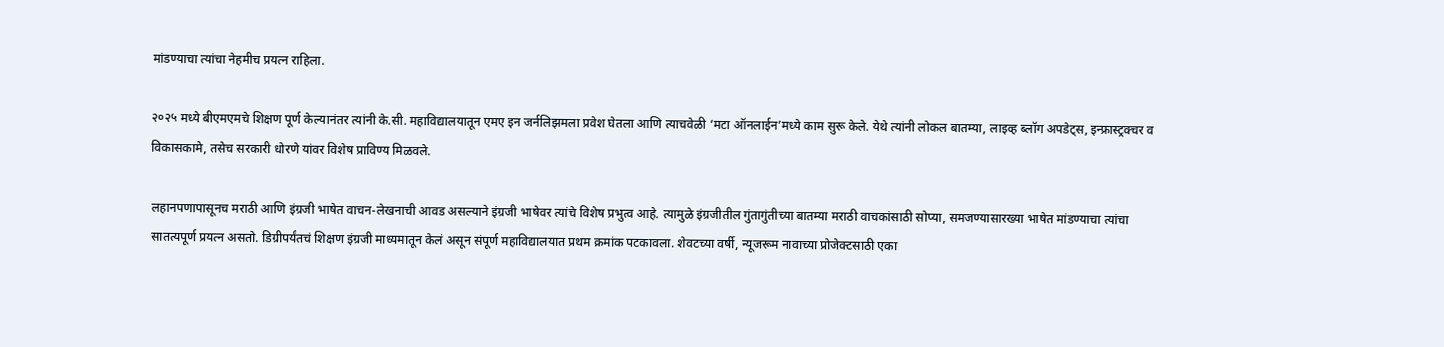मांडण्याचा त्यांचा नेहमीच प्रयत्न राहिला.

२०२५ मध्ये बीएमएमचे शिक्षण पूर्ण केल्यानंतर त्यांनी के.सी. महाविद्यालयातून एमए इन जर्नलिझमला प्रवेश घेतला आणि त्याचवेळी ‘मटा ऑनलाईन’मध्ये काम सुरू केले. येथे त्यांनी लोकल बातम्या, लाइव्ह ब्लॉग अपडेट्स, इन्फ्रास्ट्रक्चर व विकासकामे, तसेच सरकारी धोरणे यांवर विशेष प्राविण्य मिळवले.

लहानपणापासूनच मराठी आणि इंग्रजी भाषेत वाचन-लेखनाची आवड असल्याने इंग्रजी भाषेवर त्यांचे विशेष प्रभुत्व आहे. त्यामुळे इंग्रजीतील गुंतागुंतीच्या बातम्या मराठी वाचकांसाठी सोप्या, समजण्यासारख्या भाषेत मांडण्याचा त्यांचा सातत्यपूर्ण प्रयत्न असतो. डिग्रीपर्यंतचं शिक्षण इंग्रजी माध्यमातून केलं असून संपूर्ण महाविद्यालयात प्रथम क्रमांक पटकावला. शेवटच्या वर्षी, न्यूजरूम नावाच्या प्रोजेक्टसाठी एका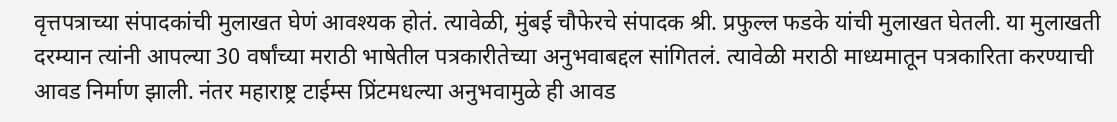वृत्तपत्राच्या संपादकांची मुलाखत घेणं आवश्यक होतं. त्यावेळी, मुंबई चौफेरचे संपादक श्री. प्रफुल्ल फडके यांची मुलाखत घेतली. या मुलाखती दरम्यान त्यांनी आपल्या 30 वर्षांच्या मराठी भाषेतील पत्रकारीतेच्या अनुभवाबद्दल सांगितलं. त्यावेळी मराठी माध्यमातून पत्रकारिता करण्याची आवड निर्माण झाली. नंतर महाराष्ट्र टाईम्स प्रिंटमधल्या अनुभवामुळे ही आवड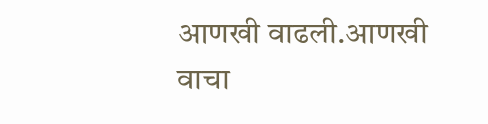आणखी वाढली.आणखी वाचा